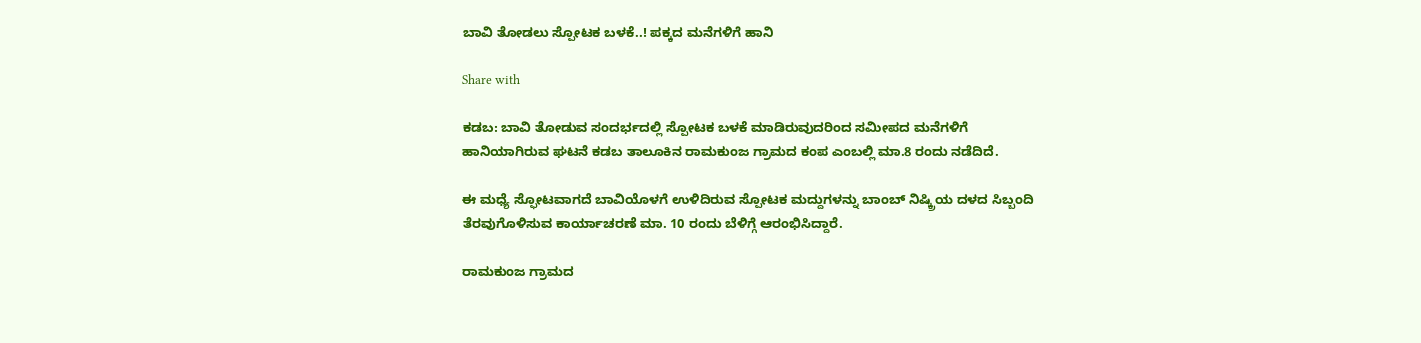ಬಾವಿ ತೋಡಲು ಸ್ಪೋಟಕ ಬಳಕೆ..! ಪಕ್ಕದ ಮನೆಗಳಿಗೆ ಹಾನಿ

Share with

ಕಡಬ: ಬಾವಿ ತೋಡುವ ಸಂದರ್ಭದಲ್ಲಿ ಸ್ಪೋಟಕ ಬಳಕೆ ಮಾಡಿರುವುದರಿಂದ ಸಮೀಪದ ಮನೆಗಳಿಗೆ ಹಾನಿಯಾಗಿರುವ ಘಟನೆ ಕಡಬ ತಾಲೂಕಿನ ರಾಮಕುಂಜ ಗ್ರಾಮದ ಕಂಪ ಎಂಬಲ್ಲಿ ಮಾ.8 ರಂದು ನಡೆದಿದೆ.

ಈ ಮಧ್ಯೆ ಸ್ಫೋಟವಾಗದೆ ಬಾವಿಯೊಳಗೆ ಉಳಿದಿರುವ ಸ್ಪೋಟಕ ಮದ್ದುಗಳನ್ನು ಬಾಂಬ್ ನಿಷ್ಕ್ರಿಯ ದಳದ ಸಿಬ್ಬಂದಿ ತೆರವುಗೊಳಿಸುವ ಕಾರ್ಯಾಚರಣೆ ಮಾ. 10 ರಂದು ಬೆಳಿಗ್ಗೆ ಆರಂಭಿಸಿದ್ದಾರೆ.

ರಾಮಕುಂಜ ಗ್ರಾಮದ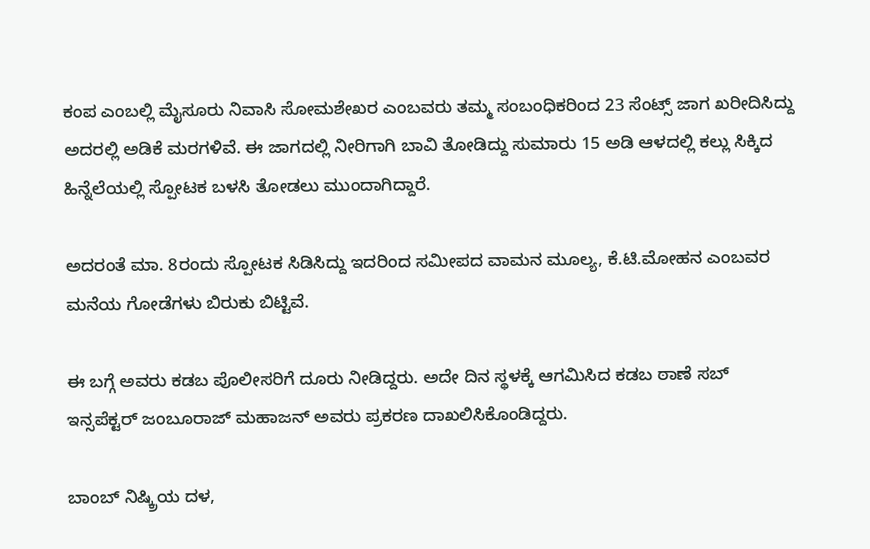ಕಂಪ ಎಂಬಲ್ಲಿ ಮೈಸೂರು ನಿವಾಸಿ ಸೋಮಶೇಖರ ಎಂಬವರು ತಮ್ಮ ಸಂಬಂಧಿಕರಿಂದ 23 ಸೆಂಟ್ಸ್ ಜಾಗ ಖರೀದಿಸಿದ್ದು ಅದರಲ್ಲಿ ಅಡಿಕೆ ಮರಗಳಿವೆ. ಈ ಜಾಗದಲ್ಲಿ ನೀರಿಗಾಗಿ ಬಾವಿ ತೋಡಿದ್ದು ಸುಮಾರು 15 ಅಡಿ ಆಳದಲ್ಲಿ ಕಲ್ಲು ಸಿಕ್ಕಿದ ಹಿನ್ನೆಲೆಯಲ್ಲಿ ಸ್ಪೋಟಕ ಬಳಸಿ ತೋಡಲು ಮುಂದಾಗಿದ್ದಾರೆ.

ಅದರಂತೆ ಮಾ. 8ರಂದು ಸ್ಪೋಟಕ ಸಿಡಿಸಿದ್ದು ಇದರಿಂದ ಸಮೀಪದ ವಾಮನ ಮೂಲ್ಯ, ಕೆ.ಟಿ.ಮೋಹನ ಎಂಬವರ ಮನೆಯ ಗೋಡೆಗಳು ಬಿರುಕು ಬಿಟ್ಟಿವೆ.

ಈ ಬಗ್ಗೆ ಅವರು ಕಡಬ ಪೊಲೀಸರಿಗೆ ದೂರು ನೀಡಿದ್ದರು. ಅದೇ ದಿನ ಸ್ಥಳಕ್ಕೆ ಆಗಮಿಸಿದ ಕಡಬ ಠಾಣೆ ಸಬ್ ಇನ್ಸಪೆಕ್ಟರ್ ಜಂಬೂರಾಜ್ ಮಹಾಜನ್ ಅವರು ಪ್ರಕರಣ ದಾಖಲಿಸಿಕೊಂಡಿದ್ದರು.

ಬಾಂಬ್ ನಿಷ್ಕ್ರಿಯ ದಳ,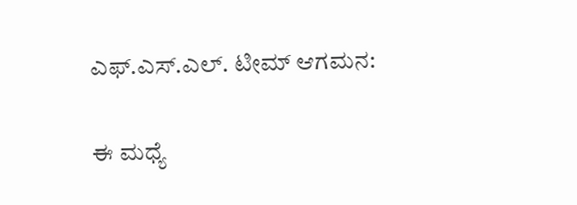ಎಫ್.ಎಸ್.ಎಲ್. ಟೀಮ್ ಆಗಮನ:

ಈ ಮಧ್ಯೆ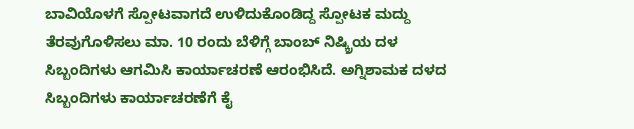ಬಾವಿಯೊಳಗೆ ಸ್ಪೋಟವಾಗದೆ ಉಳಿದುಕೊಂಡಿದ್ದ ಸ್ಪೋಟಕ ಮದ್ದು ತೆರವುಗೊಳಿಸಲು ಮಾ. 10 ರಂದು ಬೆಳಿಗ್ಗೆ ಬಾಂಬ್ ನಿಷ್ಕ್ರಿಯ ದಳ ಸಿಬ್ಬಂದಿಗಳು ಆಗಮಿಸಿ ಕಾರ್ಯಾಚರಣೆ ಆರಂಭಿಸಿದೆ. ಅಗ್ನಿಶಾಮಕ ದಳದ ಸಿಬ್ಬಂದಿಗಳು ಕಾರ್ಯಾಚರಣೆಗೆ ಕೈ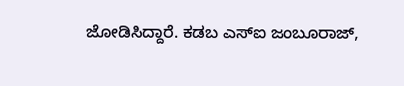ಜೋಡಿಸಿದ್ದಾರೆ. ಕಡಬ ಎಸ್‌ಐ ಜಂಬೂರಾಜ್,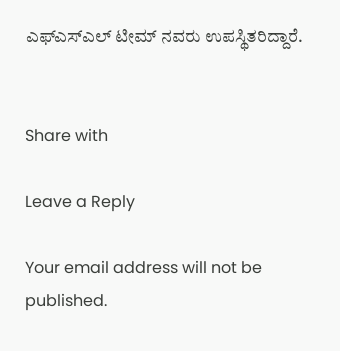ಎಫ್‌ಎಸ್‌ಎಲ್ ಟೀಮ್ ನವರು ಉಪಸ್ಥಿತರಿದ್ದಾರೆ.


Share with

Leave a Reply

Your email address will not be published.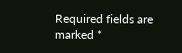Required fields are marked *